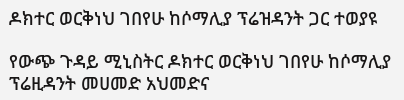ዶክተር ወርቅነህ ገበየሁ ከሶማሊያ ፕሬዝዳንት ጋር ተወያዩ

የውጭ ጉዳይ ሚኒስትር ዶክተር ወርቅነህ ገበየሁ ከሶማሊያ ፕሬዚዳንት መሀመድ አህመድና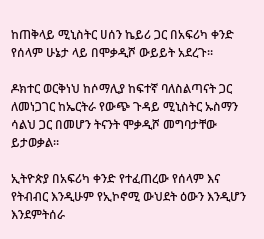ከጠቅላይ ሚኒስትር ሀሰን ኬይሪ ጋር በአፍሪካ ቀንድ የሰላም ሁኔታ ላይ በሞቃዲሾ ውይይት አደረጉ።

ዶክተር ወርቅነህ ከሶማሊያ ከፍተኛ ባለስልጣናት ጋር ለመነጋገር ከኤርትራ የውጭ ጉዳይ ሚኒስትር ኡስማን ሳልህ ጋር በመሆን ትናንት ሞቃዲሾ መግባታቸው ይታወቃል።

ኢትዮጵያ በአፍሪካ ቀንድ የተፈጠረው የሰላም እና የትብብር እንዲሁም የኢኮኖሚ ውህደት ዕውን እንዲሆን እንደምትሰራ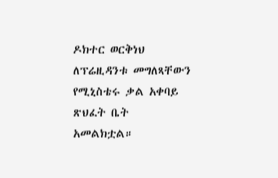ዶክተር ወርቅነህ ለፕሬዚዳንቱ መግለጻቸውን የሚኒስቴሩ ቃል አቀባይ ጽህፈት ቤት አመልክቷል።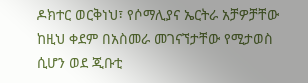ዶክተር ወርቅነህ፣ የሶማሊያና ኤርትራ አቻዎቻቸው ከዚህ ቀደም በአስመራ መገናኘታቸው የሚታወስ ሲሆን ወደ ጂቡቲ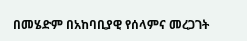በመሄድም በአከባቢያዊ የሰላምና መረጋገት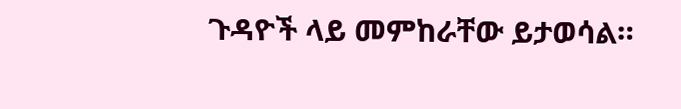ጉዳዮች ላይ መምከራቸው ይታወሳል።